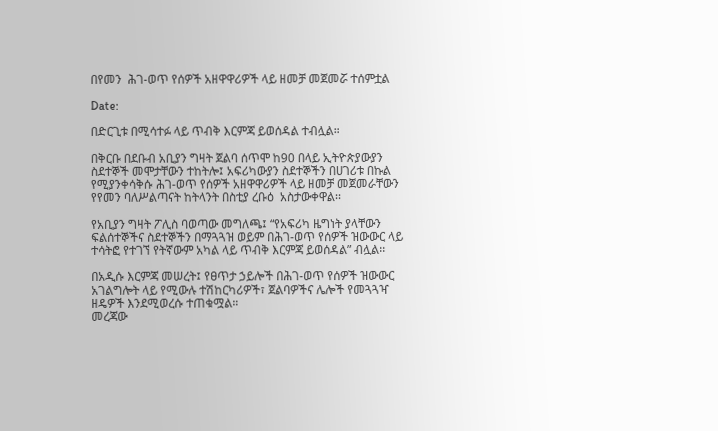በየመን  ሕገ-ወጥ የሰዎች አዘዋዋሪዎች ላይ ዘመቻ መጀመሯ ተሰምቷል

Date:

በድርጊቱ በሚሳተፉ ላይ ጥብቅ እርምጃ ይወሰዳል ተብሏል።

በቅርቡ በደቡብ አቢያን ግዛት ጀልባ ሰጥሞ ከ90 በላይ ኢትዮጵያውያን ስደተኞች መሞታቸውን ተከትሎ፤ አፍሪካውያን ስደተኞችን በሀገሪቱ በኩል የሚያንቀሳቅሱ ሕገ-ወጥ የሰዎች አዘዋዋሪዎች ላይ ዘመቻ መጀመራቸውን የየመን ባለሥልጣናት ከትላንት በስቲያ ረቡዕ  አስታውቀዋል፡፡

የአቢያን ግዛት ፖሊስ ባወጣው መግለጫ፤ “የአፍሪካ ዜግነት ያላቸውን ፍልሰተኞችና ስደተኞችን በማጓጓዝ ወይም በሕገ-ወጥ የሰዎች ዝውውር ላይ ተሳትፎ የተገኘ የትኛውም አካል ላይ ጥብቅ እርምጃ ይወሰዳል” ብሏል፡፡

በአዲሱ እርምጃ መሠረት፤ የፀጥታ ኃይሎች በሕገ-ወጥ የሰዎች ዝውውር አገልግሎት ላይ የሚውሉ ተሽከርካሪዎች፣ ጀልባዎችና ሌሎች የመጓጓዣ ዘዴዎች እንደሚወረሱ ተጠቁሟል።
መረጃው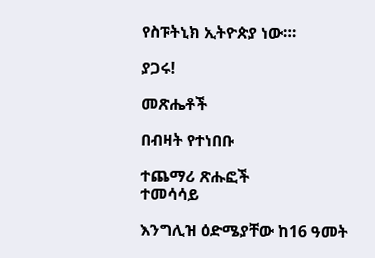የስፑትኒክ ኢትዮጵያ ነው።፡

ያጋሩ!

መጽሔቶች

በብዛት የተነበቡ

ተጨማሪ ጽሑፎች
ተመሳሳይ

እንግሊዝ ዕድሜያቸው ከ16 ዓመት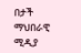በታች ማህበራዊ ሚዲያ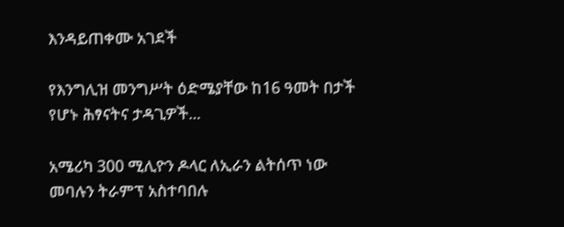እንዳይጠቀሙ አገደች

የእንግሊዝ መንግሥት ዕድሜያቸው ከ16 ዓመት በታች የሆኑ ሕፃናትና ታዳጊዎች...

አሜሪካ 300 ሚሊዮን ዶላር ለኢራን ልትሰጥ ነው መባሉን ትራምፕ አስተባበሉ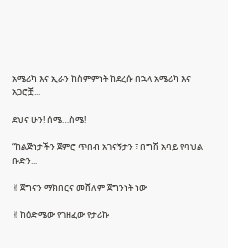አሜሪካ እና ኢራን ከስምምነት ከደረሱ በኋላ አሜሪካ እና አጋሮቿ...

ደህና ሁን! ሰሜ…ስሜ!

“ከልጅነታችን ጀምሮ ጥበብ አገናኝታን ፣ በግሽ አባይ የባህል ቡድን...

✌ጀግናን ማክበርና መሸለም ጀግንነት ነው

✌ከዕድሜው የገዘፈው የታሪኩ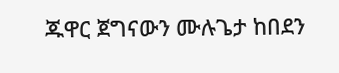ጁዋር ጀግናውን ሙሉጌታ ከበደን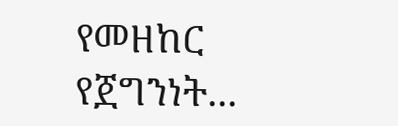የመዘከር የጀግንነት...